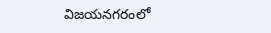విజయనగరంలో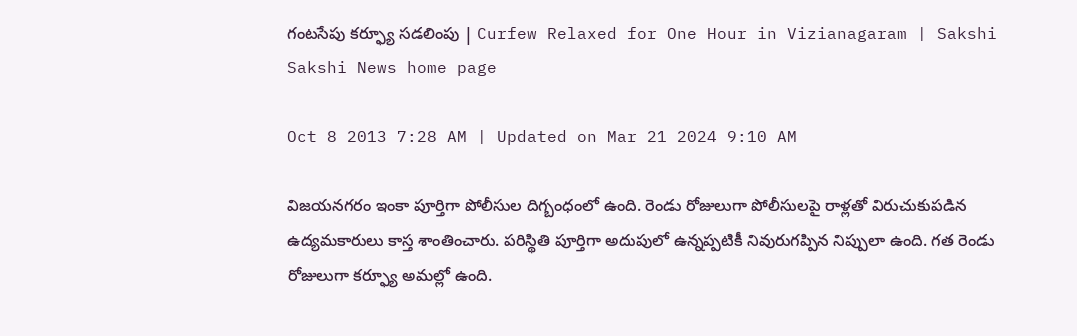గంటసేపు కర్ఫ్యూ సడలింపు | Curfew Relaxed for One Hour in Vizianagaram | Sakshi
Sakshi News home page

Oct 8 2013 7:28 AM | Updated on Mar 21 2024 9:10 AM

విజయనగరం ఇంకా పూర్తిగా పోలీసుల దిగ్బంధంలో ఉంది. రెండు రోజులుగా పోలీసులపై రాళ్లతో విరుచుకుపడిన ఉద్యమకారులు కాస్త శాంతించారు. పరిస్థితి పూర్తిగా అదుపులో ఉన్నప్పటికీ నివురుగప్పిన నిప్పులా ఉంది. గత రెండు రోజులుగా కర్ఫ్యూ అమల్లో ఉంది.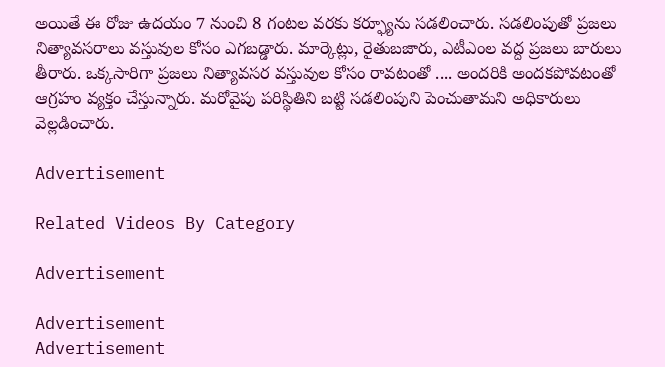అయితే ఈ రోజు ఉదయం 7 నుంచి 8 గంటల వరకు కర్ఫ్యూను సడలించారు. సడలింపుతో ప్రజలు నిత్యావసరాలు వస్తువుల కోసం ఎగబడ్డారు. మార్కెట్లు, రైతుబజారు, ఎటీఎంల వద్ద ప్రజలు బారులు తీరారు. ఒక్కసారిగా ప్రజలు నిత్యావసర వస్తువుల కోసం రావటంతో .... అందరికి అందకపోవటంతో ఆగ్రహం వ్యక్తం చేస్తున్నారు. మరోవైపు పరిస్థితిని బట్టి సడలింపుని పెంచుతామని అధికారులు వెల్లడించారు.

Advertisement

Related Videos By Category

Advertisement

Advertisement
Advertisement